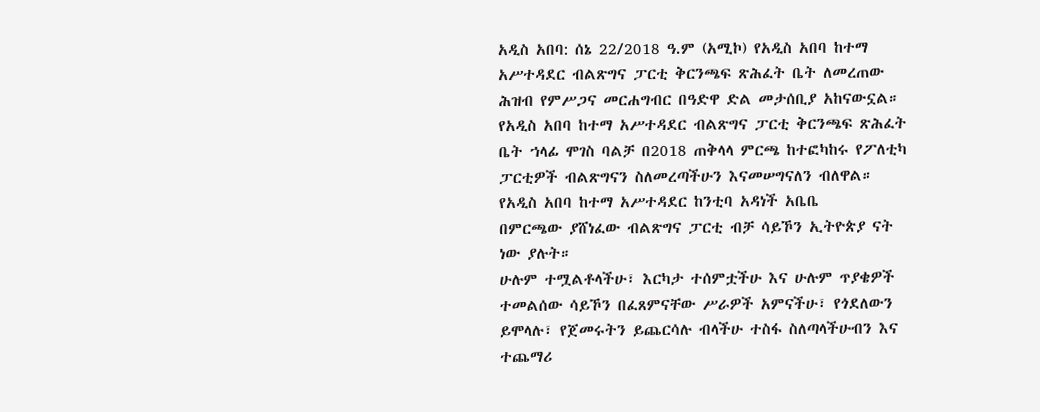አዲስ አበባ: ሰኔ 22/2018 ዓ.ም (አሚኮ) የአዲስ አበባ ከተማ አሥተዳደር ብልጽግና ፓርቲ ቅርንጫፍ ጽሕፈት ቤት ለመረጠው ሕዝብ የምሥጋና መርሐግብር በዓድዋ ድል መታሰቢያ አከናውኗል።
የአዲስ አበባ ከተማ አሥተዳደር ብልጽግና ፓርቲ ቅርንጫፍ ጽሕፈት ቤት ኀላፊ ሞገስ ባልቻ በ2018 ጠቅላላ ምርጫ ከተፎካከሩ የፖለቲካ ፓርቲዎች ብልጽግናን ስለመረጣችሁን እናመሠግናለን ብለዋል።
የአዲስ አበባ ከተማ አሥተዳደር ከንቲባ አዳነች አቤቤ
በምርጫው ያሸነፈው ብልጽግና ፓርቲ ብቻ ሳይኾን ኢትዮጵያ ናት ነው ያሉት።
ሁሉም ተሟልቶላችሁ፣ እርካታ ተሰምቷችሁ እና ሁሉም ጥያቄዎች ተመልሰው ሳይኾን በፈጸምናቸው ሥራዎች አምናችሁ፣ የጎደለውን ይሞላሉ፣ የጀመሩትን ይጨርሳሉ ብላችሁ ተስፋ ስለጣላችሁብን እና ተጨማሪ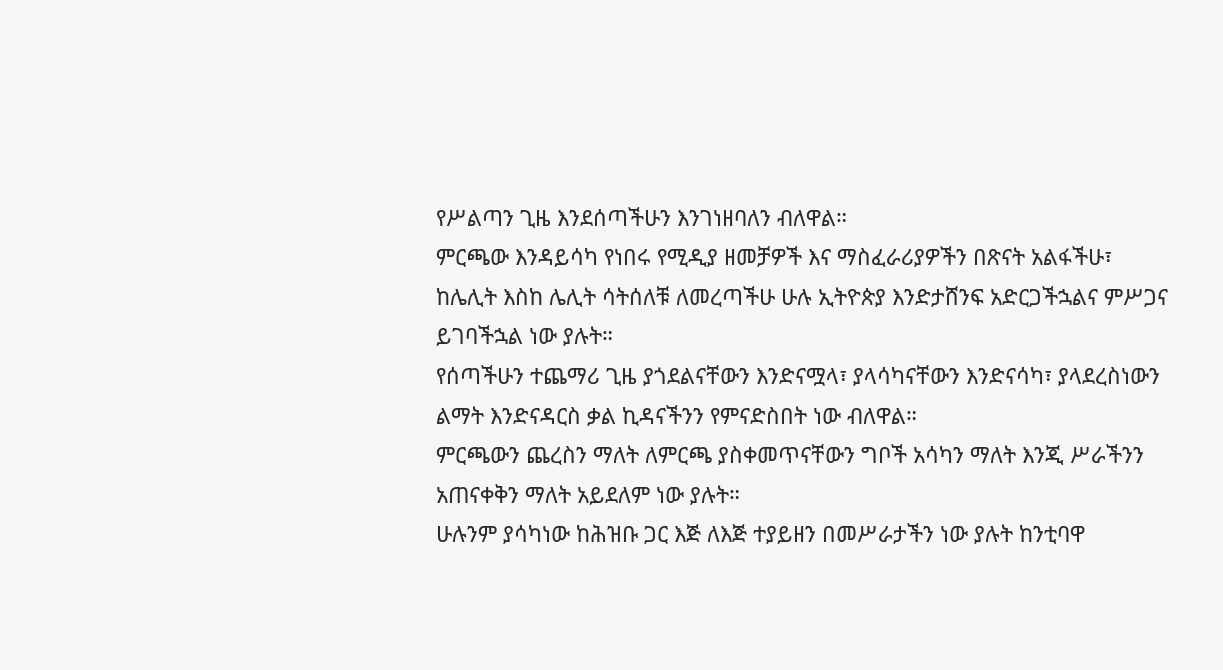የሥልጣን ጊዜ እንደሰጣችሁን እንገነዘባለን ብለዋል።
ምርጫው እንዳይሳካ የነበሩ የሚዲያ ዘመቻዎች እና ማስፈራሪያዎችን በጽናት አልፋችሁ፣ ከሌሊት እስከ ሌሊት ሳትሰለቹ ለመረጣችሁ ሁሉ ኢትዮጵያ እንድታሸንፍ አድርጋችኋልና ምሥጋና ይገባችኋል ነው ያሉት።
የሰጣችሁን ተጨማሪ ጊዜ ያጎደልናቸውን እንድናሟላ፣ ያላሳካናቸውን እንድናሳካ፣ ያላደረስነውን ልማት እንድናዳርስ ቃል ኪዳናችንን የምናድስበት ነው ብለዋል።
ምርጫውን ጨረስን ማለት ለምርጫ ያስቀመጥናቸውን ግቦች አሳካን ማለት እንጂ ሥራችንን አጠናቀቅን ማለት አይደለም ነው ያሉት።
ሁሉንም ያሳካነው ከሕዝቡ ጋር እጅ ለእጅ ተያይዘን በመሥራታችን ነው ያሉት ከንቲባዋ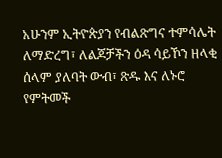አሁንም ኢትዮጵያን የብልጽግና ተምሳሌት ለማድረግ፣ ለልጆቻችን ዕዳ ሳይኾን ዘላቂ ሰላም ያለባት ውብ፣ ጽዱ እና ለኑሮ የምትመች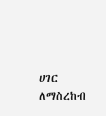ሀገር ለማስረከብ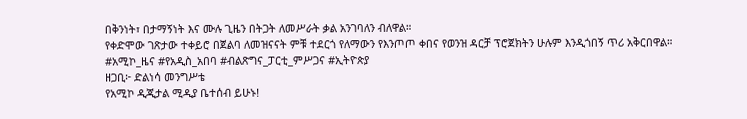በቅንነት፣ በታማኝነት እና ሙሉ ጊዜን በትጋት ለመሥራት ቃል አንገባለን ብለዋል።
የቀድሞው ገጽታው ተቀይሮ በጀልባ ለመዝናናት ምቹ ተደርጎ የለማውን የእንጦጦ ቀበና የወንዝ ዳርቻ ፕሮጀክትን ሁሉም እንዲጎበኝ ጥሪ አቅርበዋል።
#አሚኮ_ዜና #የአዲስ_አበባ #ብልጽግና_ፓርቲ_ምሥጋና #ኢትዮጵያ
ዘጋቢ፦ ድልነሳ መንግሥቴ
የአሚኮ ዲጂታል ሚዲያ ቤተሰብ ይሁኑ!